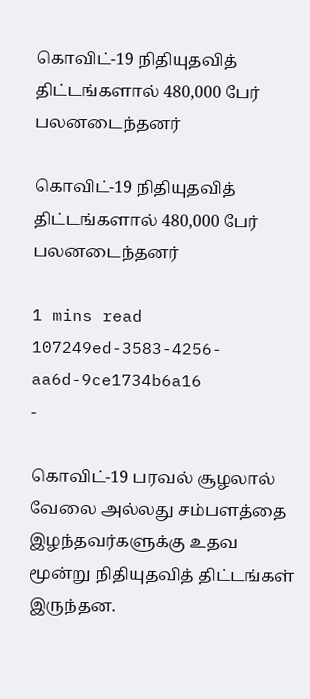கொவிட்-19 நிதியுதவித் திட்டங்களால் 480,000 பேர் பலனடைந்தனர்

கொவிட்-19 நிதியுதவித் திட்டங்களால் 480,000 பேர் பலனடைந்தனர்

1 mins read
107249ed-3583-4256-aa6d-9ce1734b6a16
-

கொவிட்-19 பரவல் சூழலால் வேலை அல்லது சம்பளத்தை இழந்தவர்களுக்கு உதவ மூன்று நிதியுதவித் திட்டங்கள் இருந்தன.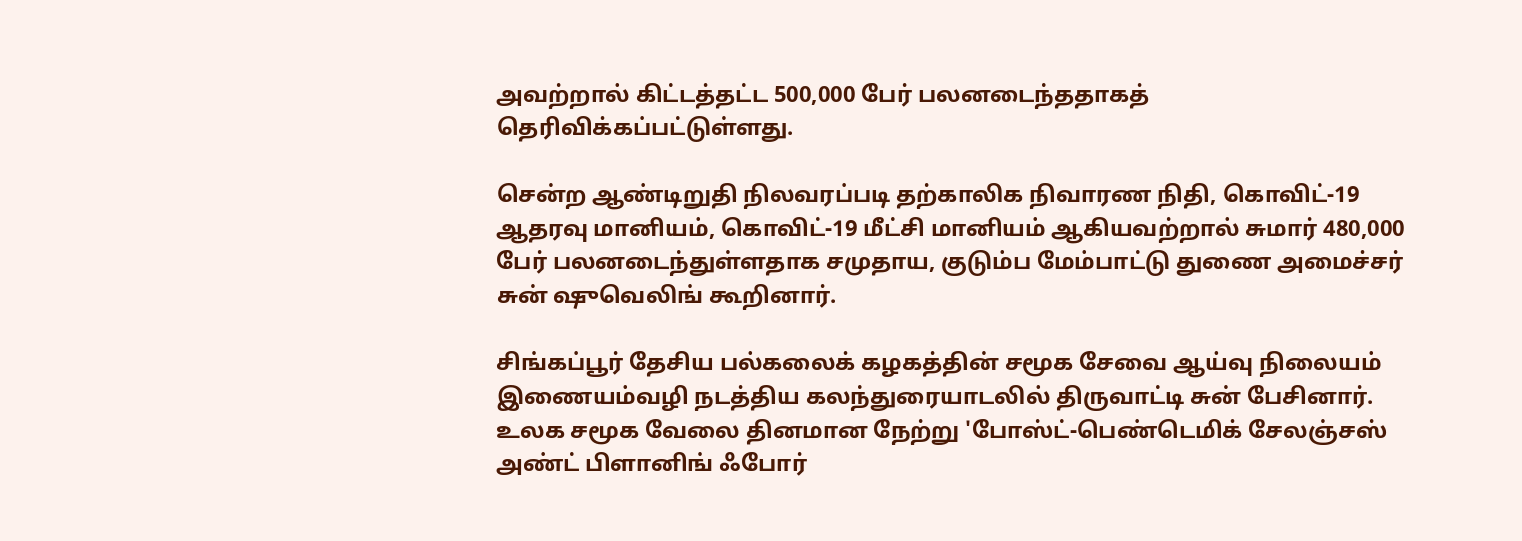அவற்றால் கிட்டத்தட்ட 500,000 பேர் பலனடைந்ததாகத் தெரிவிக்கப்பட்டுள்ளது.

சென்ற ஆண்டிறுதி நிலவரப்படி தற்காலிக நிவாரண நிதி, கொவிட்-19 ஆதரவு மானியம், கொவிட்-19 மீட்சி மானியம் ஆகியவற்றால் சுமார் 480,000 பேர் பலனடைந்துள்ளதாக சமுதாய, குடும்ப மேம்பாட்டு துணை அமைச்சர் சுன் ஷுவெலிங் கூறினார்.

சிங்கப்பூர் தேசிய பல்கலைக் கழகத்தின் சமூக சேவை ஆய்வு நிலையம் இணையம்வழி நடத்திய கலந்துரையாடலில் திருவாட்டி சுன் பேசினார். உலக சமூக வேலை தினமான நேற்று 'போஸ்ட்-பெண்டெமிக் சேலஞ்சஸ் அண்ட் பிளானிங் ஃபோர்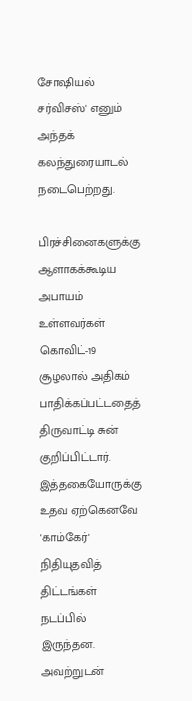சோஷியல் சர்விசஸ்' எனும் அந்தக் கலந்துரையாடல் நடைபெற்றது.

பிரச்சினைகளுக்கு ஆளாகக்கூடிய அபாயம் உள்ளவர்கள் கொவிட்-19 சூழலால் அதிகம் பாதிக்கப்பட்டதைத் திருவாட்டி சுன் குறிப்பிட்டார். இத்தகையோருக்கு உதவ ஏற்கெனவே 'காம்கேர்' நிதியுதவித் திட்டங்கள் நடப்பில் இருந்தன. அவற்றுடன்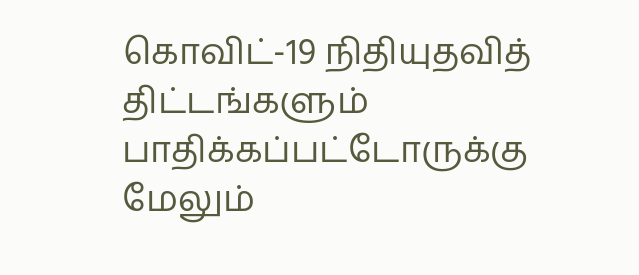கொவிட்-19 நிதியுதவித் திட்டங்களும் பாதிக்கப்பட்டோருக்கு மேலும்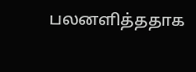பலனளித்ததாக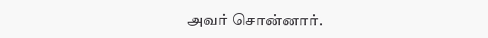அவர் சொன்னார்.